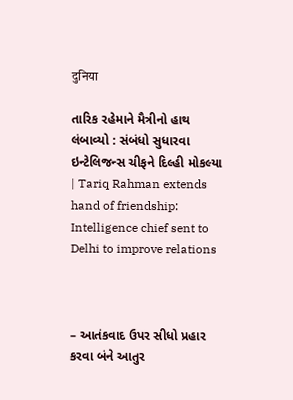दुनिया

તારિક રહેમાને મૈત્રીનો હાથ લંબાવ્યો : સંબંધો સુધારવા ઇન્ટેલિજન્સ ચીફને દિલ્હી મોકલ્યા | Tariq Rahman extends hand of friendship: Intelligence chief sent to Delhi to improve relations



– આતંકવાદ ઉપર સીધો પ્રહાર કરવા બંને આતુર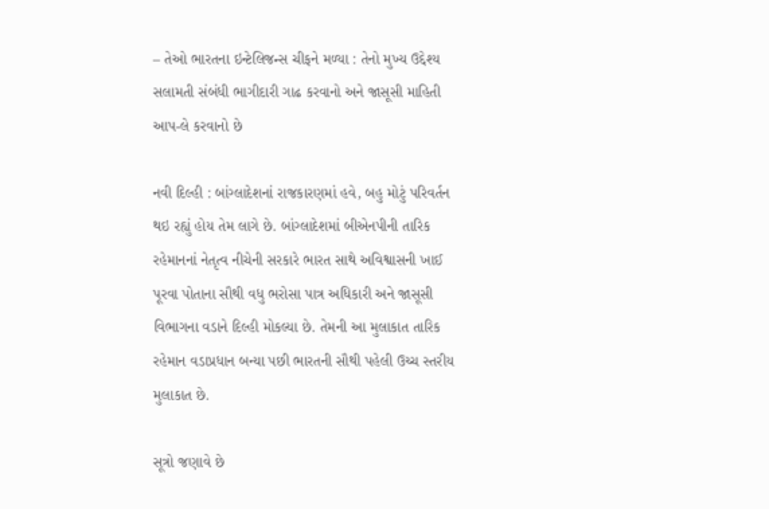– તેઓ ભારતના ઇન્ટેલિજન્સ ચીફને મળ્યા : તેનો મુખ્ય ઉદ્દેશ્ય સલામતી સંબંધી ભાગીદારી ગાઢ કરવાનો અને જાસૂસી માહિતી આપ-લે કરવાનો છે

નવી દિલ્હી : બાંગ્લાદેશનાં રાજકારણમાં હવે, બહુ મોટું પરિવર્તન થઇ રહ્યું હોય તેમ લાગે છે. બાંગ્લાદેશમાં બીએનપીની તારિક રહેમાનનાં નેતૃત્વ નીચેની સરકારે ભારત સાથે અવિશ્વાસની ખાઈ પૂરવા પોતાના સૌથી વધુ ભરોસા પાત્ર અધિકારી અને જાસૂસી વિભાગના વડાને દિલ્હી મોકલ્યા છે. તેમની આ મુલાકાત તારિક રહેમાન વડાપ્રધાન બન્યા પછી ભારતની સૌથી પહેલી ઉચ્ચ સ્તરીય મુલાકાત છે.

સૂત્રો જણાવે છે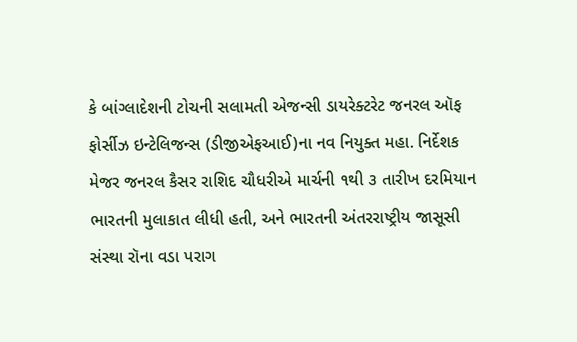કે બાંગ્લાદેશની ટોચની સલામતી એજન્સી ડાયરેક્ટરેટ જનરલ ઑફ ફોર્સીઝ ઇન્ટેલિજન્સ (ડીજીએફઆઈ)ના નવ નિયુક્ત મહા. નિર્દેશક મેજર જનરલ કૈસર રાશિદ ચૌધરીએ માર્ચની ૧થી ૩ તારીખ દરમિયાન ભારતની મુલાકાત લીધી હતી, અને ભારતની અંતરરાષ્ટ્રીય જાસૂસી સંસ્થા રૉના વડા પરાગ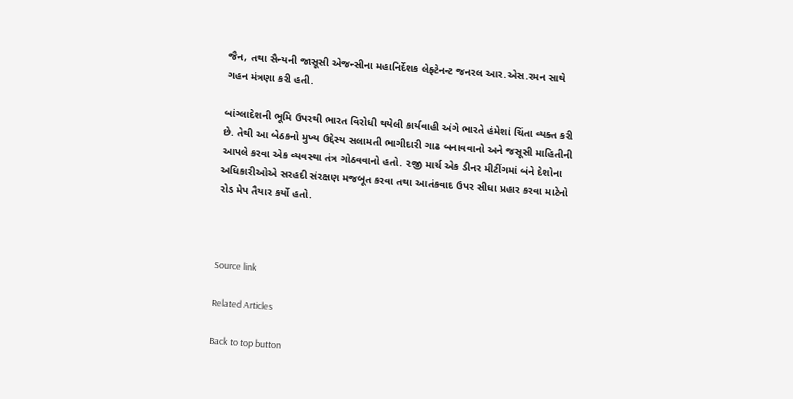જૈન, તથા સૈન્યની જાસૂસી એજન્સીના મહાનિર્દેશક લેફ્ટેનન્ટ જનરલ આર.એસ.રમન સાથે ગહન મંત્રણા કરી હતી.

બાંગ્લાદેશની ભૂમિ ઉપરથી ભારત વિરોધી થયેલી કાર્યવાહી અંગે ભારતે હંમેશાં ચિંતા વ્યક્ત કરી છે. તેથી આ બેઠકનો મુખ્ય ઉદ્દેસ્ય સલામતી ભાગીદારી ગાઢ બનાવવાનો અને જસૂસી માહિતીની આપલે કરવા એક વ્યવસ્થા તંત્ર ગોઠવવાનો હતો. ૨જી માર્ચ એક ડીનર મીટીંગમાં બંને દેશોના અધિકારીઓએ સરહદી સંરક્ષણ મજબૂત કરવા તથા આતંકવાદ ઉપર સીધા પ્રહાર કરવા માટેનો રોડ મેપ તૈયાર કર્યો હતો.



Source link

Related Articles

Back to top button